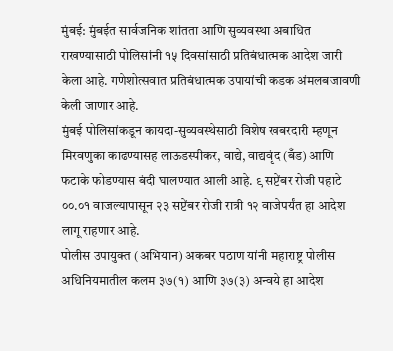मुंबई: मुंबईत सार्वजनिक शांतता आणि सुव्यवस्था अबाधित राखण्यासाठी पोलिसांनी १५ दिवसांसाठी प्रतिबंधात्मक आदेश जारी केला आहे. गणेशोत्सवात प्रतिबंधात्मक उपायांची कडक अंमलबजावणी केली जाणार आहे.
मुंबई पोलिसांकडून कायदा-सुव्यवस्थेसाठी विशेष खबरदारी म्हणून मिरवणुका काढण्यासह लाऊडस्पीकर, वाद्ये, वाद्यवृंद (बँड) आणि फटाके फोडण्यास बंदी घालण्यात आली आहे. ९ सप्टेंबर रोजी पहाटे ००.०१ वाजल्यापासून २३ सप्टेंबर रोजी रात्री १२ वाजेपर्यंत हा आदेश लागू राहणार आहे.
पोलीस उपायुक्त (अभियान) अकबर पठाण यांनी महाराष्ट्र पोलीस अधिनियमातील कलम ३७(१) आणि ३७(३) अन्वये हा आदेश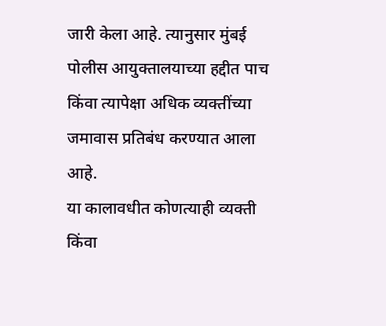जारी केला आहे. त्यानुसार मुंबई पोलीस आयुक्तालयाच्या हद्दीत पाच किंवा त्यापेक्षा अधिक व्यक्तींच्या जमावास प्रतिबंध करण्यात आला आहे.
या कालावधीत कोणत्याही व्यक्ती किंवा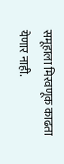समूहाला मिरवणूक काढता येणार नाही.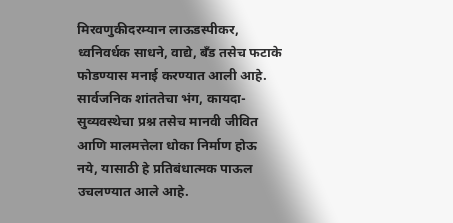मिरवणुकीदरम्यान लाऊडस्पीकर, ध्वनिवर्धक साधने, वाद्ये, बँड तसेच फटाके फोडण्यास मनाई करण्यात आली आहे. सार्वजनिक शांततेचा भंग, कायदा-सुव्यवस्थेचा प्रश्न तसेच मानवी जीवित आणि मालमत्तेला धोका निर्माण होऊ नये, यासाठी हे प्रतिबंधात्मक पाऊल उचलण्यात आले आहे.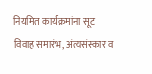नियमित कार्यक्रमांना सूट
विवाह समारंभ, अंत्यसंस्कार व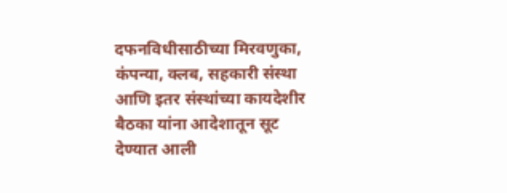दफनविधीसाठीच्या मिरवणुका, कंपन्या, क्लब, सहकारी संस्था आणि इतर संस्थांच्या कायदेशीर बैठका यांना आदेशातून सूट देण्यात आली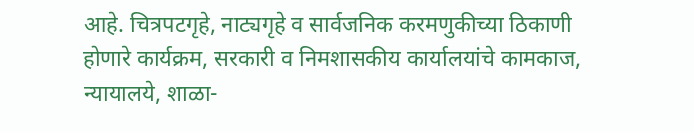आहे. चित्रपटगृहे, नाट्यगृहे व सार्वजनिक करमणुकीच्या ठिकाणी होणारे कार्यक्रम, सरकारी व निमशासकीय कार्यालयांचे कामकाज, न्यायालये, शाळा-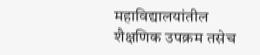महाविद्यालयांतील शैक्षणिक उपक्रम तसेच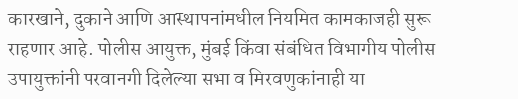कारखाने, दुकाने आणि आस्थापनांमधील नियमित कामकाजही सुरू राहणार आहे. पोलीस आयुक्त, मुंबई किंवा संबंधित विभागीय पोलीस उपायुक्तांनी परवानगी दिलेल्या सभा व मिरवणुकांनाही या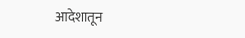आदेशातून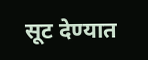सूट देण्यात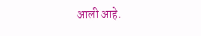आली आहे.